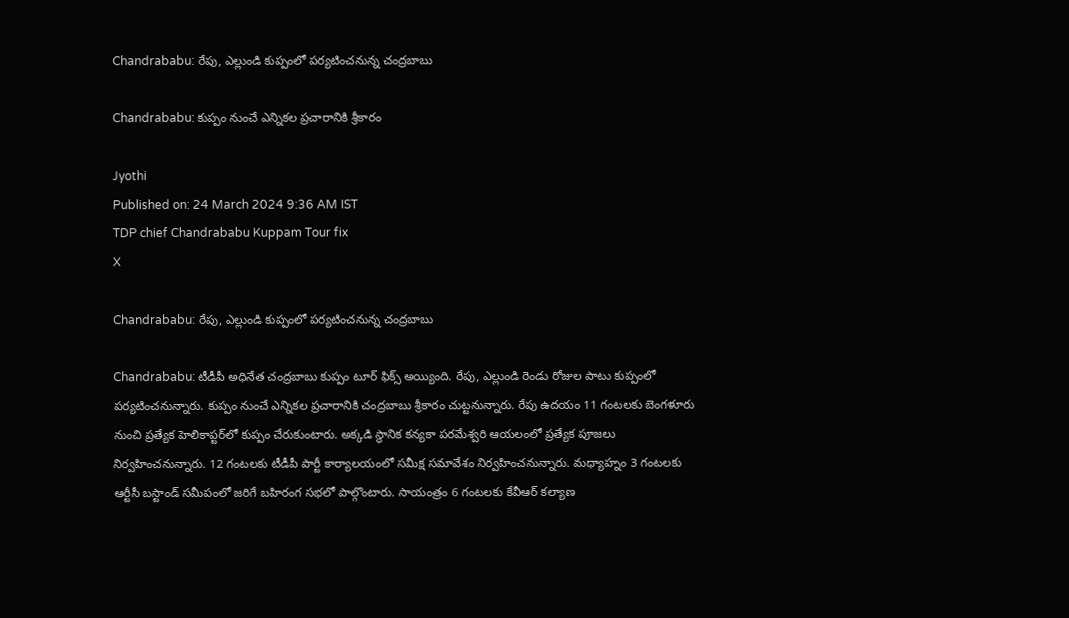Chandrababu: రేపు, ఎల్లుండి కుప్పంలో పర్యటించనున్న చంద్రబాబు

Chandrababu: కుప్పం నుంచే ఎన్నికల ప్రచారానికి శ్రీకారం

Jyothi
Published on: 24 March 2024 9:36 AM IST
TDP chief Chandrababu Kuppam Tour fix
X

Chandrababu: రేపు, ఎల్లుండి కుప్పంలో పర్యటించనున్న చంద్రబాబు

Chandrababu: టీడీపీ అధినేత చంద్రబాబు కుప్పం టూర్ ఫిక్స్ అయ్యింది. రేపు, ఎల్లుండి రెండు రోజుల పాటు కుప్పంలో పర్యటించనున్నారు. కుప్పం నుంచే ఎన్నికల ప్రచారానికి చంద్రబాబు శ్రీకారం చుట్టనున్నారు. రేపు ఉదయం 11 గంటలకు బెంగళూరు నుంచి ప్రత్యేక హెలికాప్టర్‌లో కుప్పం చేరుకుంటారు. అక్కడి స్థానిక కన్యకా పరమేశ్వరి ఆయలంలో ప్రత్యేక పూజలు నిర్వహించనున్నారు. 12 గంటలకు టీడీపీ పార్టీ కార్యాలయంలో సమీక్ష సమావేశం నిర్వహించనున్నారు. మధ్యాహ్నం 3 గంటలకు ఆర్టీసీ బస్టాండ్ సమీపంలో జరిగే బహిరంగ సభ‌లో పాల్గొంటారు. సాయంత్రం 6 గంటలకు కేవీఆర్ కల్యాణ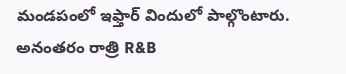మండపంలో ఇఫ్తార్ విందులో పాల్గొంటారు. అనంతరం రాత్రి R&B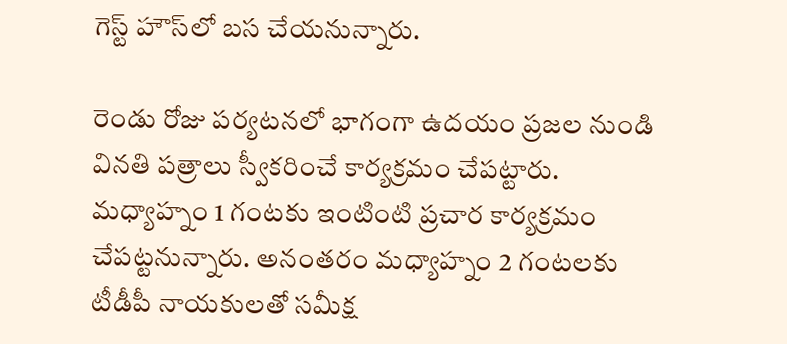గెస్ట్ హౌస్‌లో బస చేయనున్నారు.

రెండు రోజు పర్యటనలో భాగంగా ఉదయం ప్రజల నుండి వినతి పత్రాలు స్వీకరించే కార్యక్రమం చేపట్టారు. మధ్యాహ్నం 1 గంటకు ఇంటింటి ప్రచార కార్యక్రమం చేపట్టనున్నారు. అనంతరం మధ్యాహ్నం 2 గంటలకు టీడీపీ నాయకులతో సమీక్ష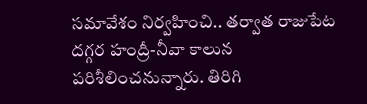సమావేశం నిర్వహించి.. తర్వాత రాజుపేట దగ్గర హంద్రీ-నీవా కాలున పరిశీలించనున్నారు. తిరిగి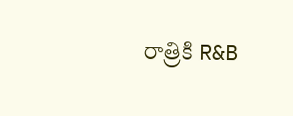రాత్రికి R&B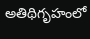అతిథిగృహంలో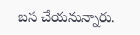బస చేయనున్నారు.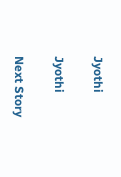Jyothi

Jyothi

Next Story